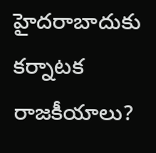హైదరాబాదుకు కర్నాటక రాజకీయాలు?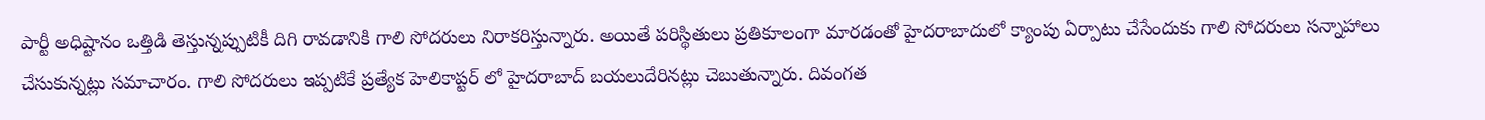పార్టీ అధిష్టానం ఒత్తిడి తెస్తున్నప్పుటికీ దిగి రావడానికి గాలి సోదరులు నిరాకరిస్తున్నారు. అయితే పరిస్థితులు ప్రతికూలంగా మారడంతో హైదరాబాదులో క్యాంపు ఏర్పాటు చేసేందుకు గాలి సోదరులు సన్నాహాలు చేసుకున్నట్లు సమాచారం. గాలి సోదరులు ఇప్పటికే ప్రత్యేక హెలికాప్టర్ లో హైదరాబాద్ బయలుదేరినట్లు చెబుతున్నారు. దివంగత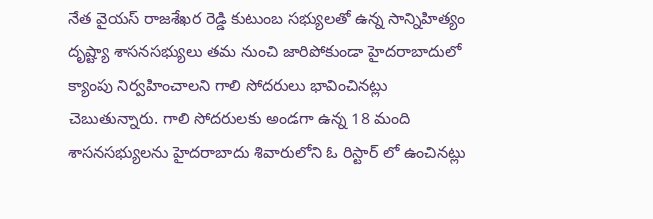నేత వైయస్ రాజశేఖర రెడ్డి కుటుంబ సభ్యులతో ఉన్న సాన్నిహిత్యం దృష్ట్యా శాసనసభ్యులు తమ నుంచి జారిపోకుండా హైదరాబాదులో క్యాంపు నిర్వహించాలని గాలి సోదరులు భావించినట్లు చెబుతున్నారు. గాలి సోదరులకు అండగా ఉన్న 18 మంది శాసనసభ్యులను హైదరాబాదు శివారులోని ఓ రిస్టార్ లో ఉంచినట్లు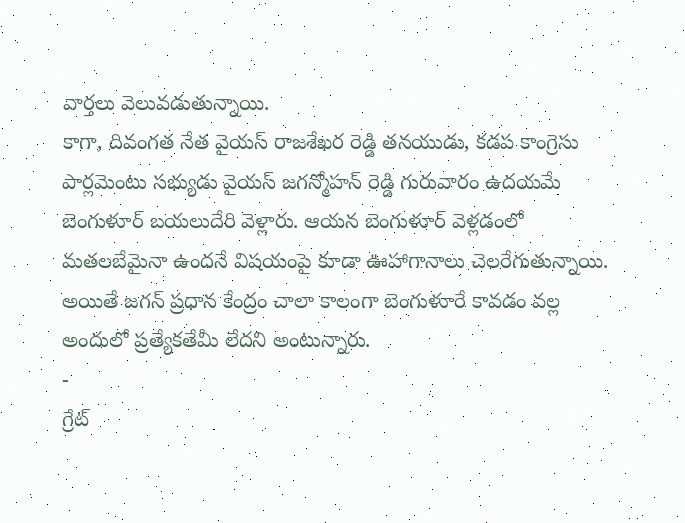వార్తలు వెలువడుతున్నాయి.
కాగా, దివంగత నేత వైయస్ రాజశేఖర రెడ్డి తనయుడు, కడప కాంగ్రెసు పార్లమెంటు సభ్యుడు వైయస్ జగన్మోహన్ రెడ్డి గురువారం ఉదయమే బెంగుళూర్ బయలుదేరి వెళ్లారు. ఆయన బెంగుళూర్ వెళ్లడంలో మతలబేమైనా ఉందనే విషయంపై కూడా ఊహాగానాలు చెలరేగుతున్నాయి. అయితే జగన్ ప్రధాన కేంద్రం చాలా కాలంగా బెంగుళూరే కావడం వల్ల అందులో ప్రత్యేకతేమీ లేదని అంటున్నారు.
-
గ్రేట్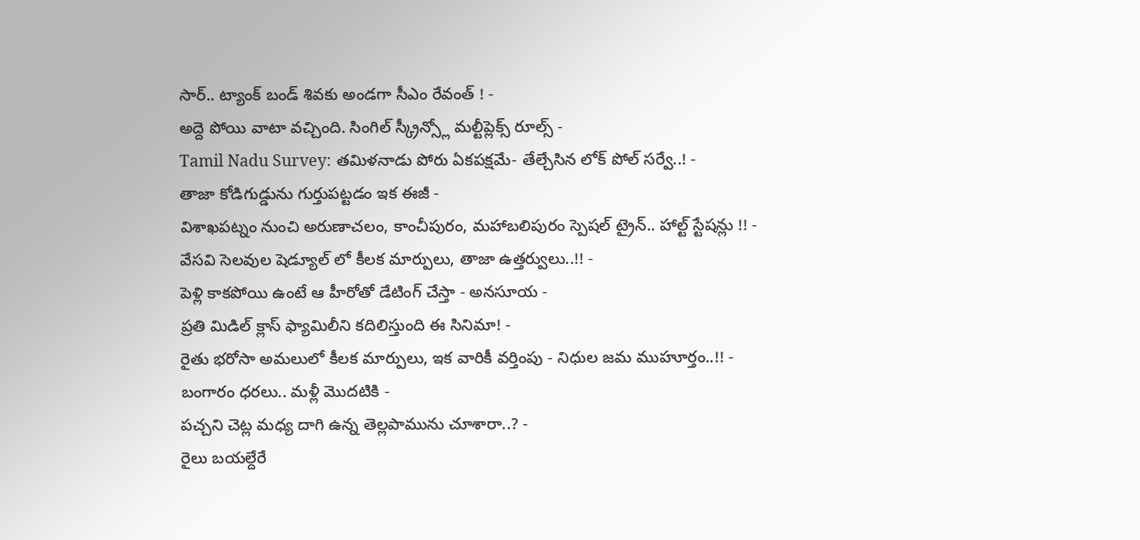సార్.. ట్యాంక్ బండ్ శివకు అండగా సీఎం రేవంత్ ! -
అద్దె పోయి వాటా వచ్చింది. సింగిల్ స్క్రీన్స్లో మల్టీప్లెక్స్ రూల్స్ -
Tamil Nadu Survey: తమిళనాడు పోరు ఏకపక్షమే- తేల్చేసిన లోక్ పోల్ సర్వే..! -
తాజా కోడిగుడ్డును గుర్తుపట్టడం ఇక ఈజీ -
విశాఖపట్నం నుంచి అరుణాచలం, కాంచీపురం, మహాబలిపురం స్పెషల్ ట్రైన్.. హాల్ట్ స్టేషన్లు !! -
వేసవి సెలవుల షెడ్యూల్ లో కీలక మార్పులు, తాజా ఉత్తర్వులు..!! -
పెళ్లి కాకపోయి ఉంటే ఆ హీరోతో డేటింగ్ చేస్తా - అనసూయ -
ప్రతి మిడిల్ క్లాస్ ఫ్యామిలీని కదిలిస్తుంది ఈ సినిమా! -
రైతు భరోసా అమలులో కీలక మార్పులు, ఇక వారికీ వర్తింపు - నిధుల జమ ముహూర్తం..!! -
బంగారం ధరలు.. మళ్లీ మొదటికి -
పచ్చని చెట్ల మధ్య దాగి ఉన్న తెల్లపామును చూశారా..? -
రైలు బయల్దేరే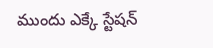ముందు ఎక్కే స్టేషన్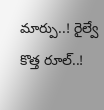మార్పు..! రైల్వే కొత్త రూల్..!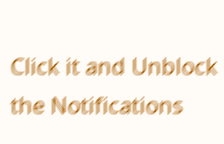Click it and Unblock the Notifications